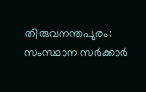തിരുവനന്തപുരം: സംസ്ഥാന സര്‍ക്കാര്‍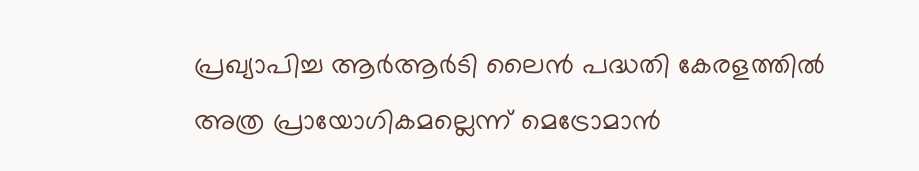പ്രഖ്യാപിച്ച ആര്‍ആര്‍ടി ലൈന്‍ പദ്ധതി കേരളത്തില്‍ അത്ര പ്രായോഗികമല്ലെന്ന് മെട്രോമാന്‍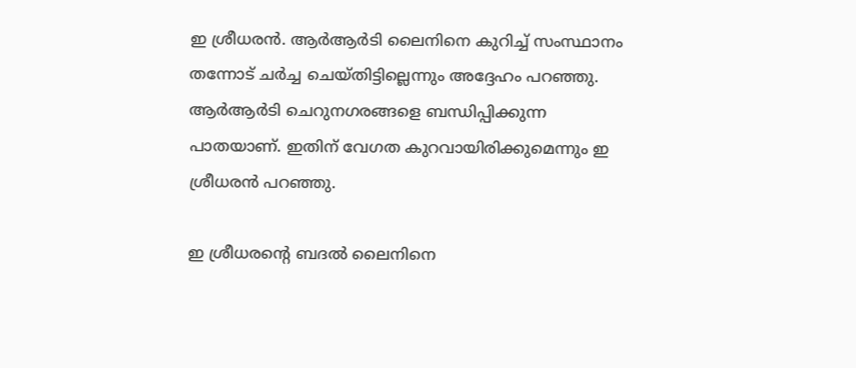ഇ ശ്രീധരന്‍. ആര്‍ആര്‍ടി ലൈനിനെ കുറിച്ച് സംസ്ഥാനം തന്നോട് ചര്‍ച്ച ചെയ്തിട്ടില്ലെന്നും അദ്ദേഹം പറഞ്ഞു. ആര്‍ആര്‍ടി ചെറുനഗരങ്ങളെ ബന്ധിപ്പിക്കുന്ന പാതയാണ്. ഇതിന് വേഗത കുറവായിരിക്കുമെന്നും ഇ ശ്രീധരന്‍ പറഞ്ഞു.

ഇ ശ്രീധരന്റെ ബദല്‍ ലൈനിനെ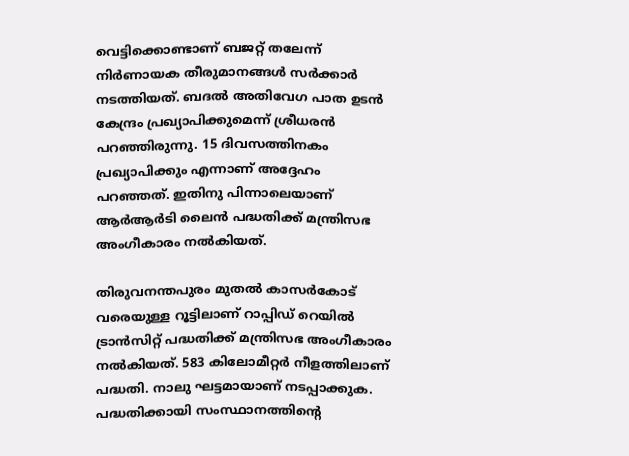വെട്ടിക്കൊണ്ടാണ് ബജറ്റ് തലേന്ന് നിര്‍ണായക തീരുമാനങ്ങള്‍ സര്‍ക്കാര്‍ നടത്തിയത്. ബദല്‍ അതിവേഗ പാത ഉടന്‍ കേന്ദ്രം പ്രഖ്യാപിക്കുമെന്ന് ശ്രീധരന്‍ പറഞ്ഞിരുന്നു. 15 ദിവസത്തിനകം പ്രഖ്യാപിക്കും എന്നാണ് അദ്ദേഹം പറഞ്ഞത്. ഇതിനു പിന്നാലെയാണ് ആര്‍ആര്‍ടി ലൈന്‍ പദ്ധതിക്ക് മന്ത്രിസഭ അംഗീകാരം നല്‍കിയത്.

തിരുവനന്തപുരം മുതല്‍ കാസര്‍കോട് വരെയുള്ള റൂട്ടിലാണ് റാപ്പിഡ് റെയില്‍ ട്രാന്‍സിറ്റ് പദ്ധതിക്ക് മന്ത്രിസഭ അംഗീകാരം നല്‍കിയത്. 583 കിലോമീറ്റര്‍ നീളത്തിലാണ് പദ്ധതി. നാലു ഘട്ടമായാണ് നടപ്പാക്കുക. പദ്ധതിക്കായി സംസ്ഥാനത്തിന്റെ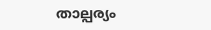താല്പര്യം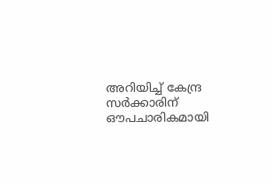അറിയിച്ച് കേന്ദ്ര സര്‍ക്കാരിന് ഔപചാരികമായി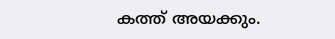കത്ത് അയക്കും.